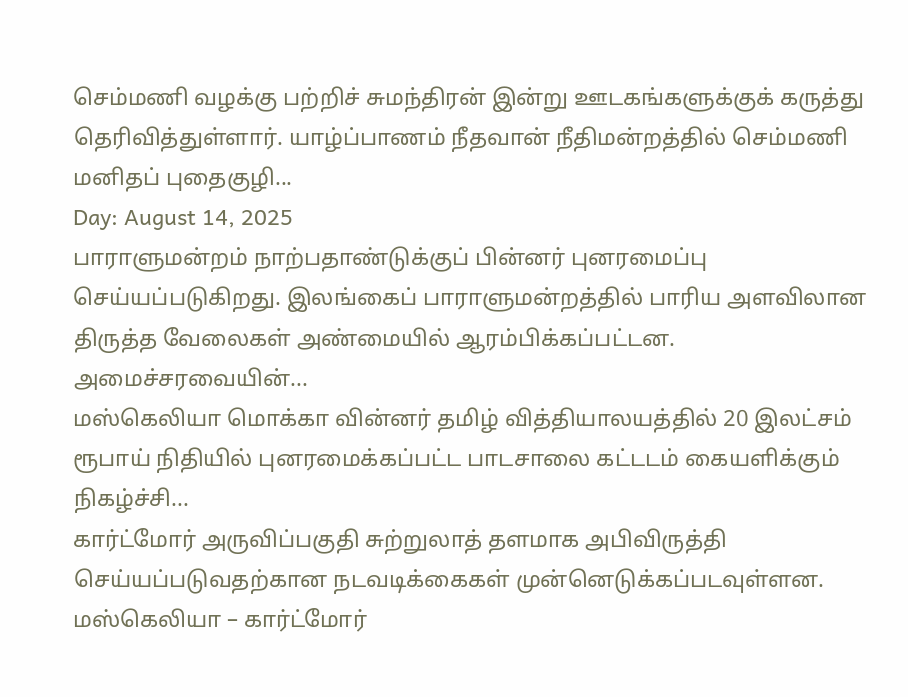செம்மணி வழக்கு பற்றிச் சுமந்திரன் இன்று ஊடகங்களுக்குக் கருத்து தெரிவித்துள்ளார். யாழ்ப்பாணம் நீதவான் நீதிமன்றத்தில் செம்மணி மனிதப் புதைகுழி...
Day: August 14, 2025
பாராளுமன்றம் நாற்பதாண்டுக்குப் பின்னர் புனரமைப்பு செய்யப்படுகிறது. இலங்கைப் பாராளுமன்றத்தில் பாரிய அளவிலான திருத்த வேலைகள் அண்மையில் ஆரம்பிக்கப்பட்டன. அமைச்சரவையின்...
மஸ்கெலியா மொக்கா வின்னர் தமிழ் வித்தியாலயத்தில் 20 இலட்சம் ரூபாய் நிதியில் புனரமைக்கப்பட்ட பாடசாலை கட்டடம் கையளிக்கும் நிகழ்ச்சி...
கார்ட்மோர் அருவிப்பகுதி சுற்றுலாத் தளமாக அபிவிருத்தி செய்யப்படுவதற்கான நடவடிக்கைகள் முன்னெடுக்கப்படவுள்ளன. மஸ்கெலியா – கார்ட்மோர்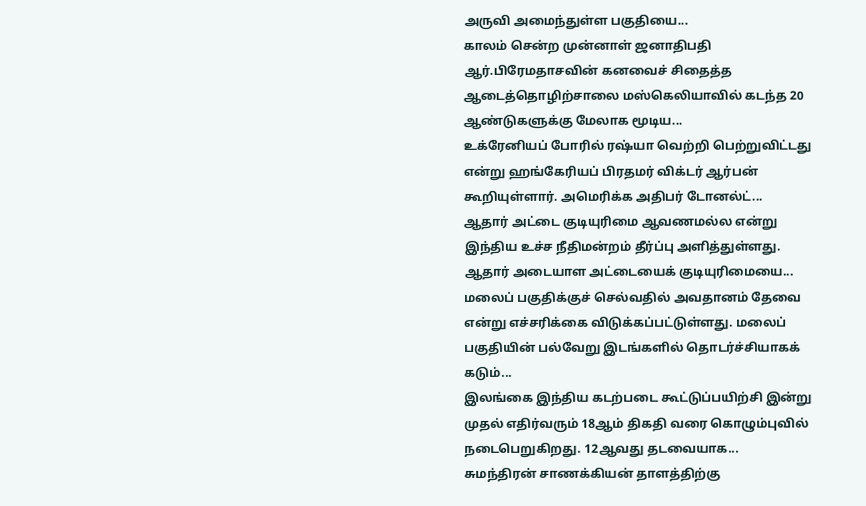அருவி அமைந்துள்ள பகுதியை...
காலம் சென்ற முன்னாள் ஜனாதிபதி ஆர்.பிரேமதாசவின் கனவைச் சிதைத்த ஆடைத்தொழிற்சாலை மஸ்கெலியாவில் கடந்த 20 ஆண்டுகளுக்கு மேலாக மூடிய...
உக்ரேனியப் போரில் ரஷ்யா வெற்றி பெற்றுவிட்டது என்று ஹங்கேரியப் பிரதமர் விக்டர் ஆர்பன் கூறியுள்ளார். அமெரிக்க அதிபர் டோனல்ட்...
ஆதார் அட்டை குடியுரிமை ஆவணமல்ல என்று இந்திய உச்ச நீதிமன்றம் தீர்ப்பு அளித்துள்ளது. ஆதார் அடையாள அட்டையைக் குடியுரிமையை...
மலைப் பகுதிக்குச் செல்வதில் அவதானம் தேவை என்று எச்சரிக்கை விடுக்கப்பட்டுள்ளது. மலைப் பகுதியின் பல்வேறு இடங்களில் தொடர்ச்சியாகக் கடும்...
இலங்கை இந்திய கடற்படை கூட்டுப்பயிற்சி இன்று முதல் எதிர்வரும் 18ஆம் திகதி வரை கொழும்புவில் நடைபெறுகிறது. 12ஆவது தடவையாக...
சுமந்திரன் சாணக்கியன் தாளத்திற்கு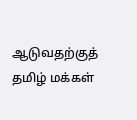ஆடுவதற்குத் தமிழ் மக்கள்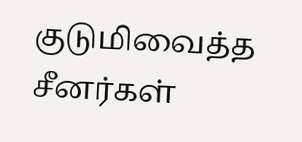குடுமிவைத்த சீனர்கள்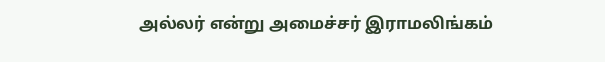அல்லர் என்று அமைச்சர் இராமலிங்கம்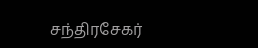சந்திரசேகர்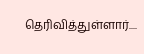தெரிவித்துள்ளார்....